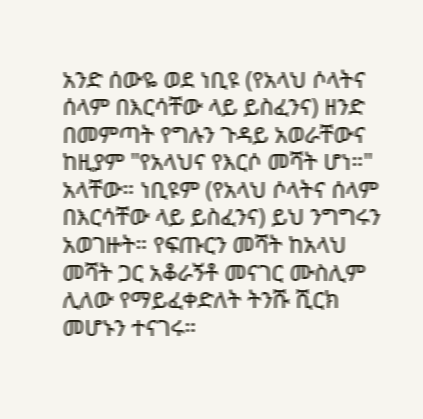አንድ ሰውዬ ወደ ነቢዩ (የአላህ ሶላትና ሰላም በእርሳቸው ላይ ይስፈንና) ዘንድ በመምጣት የግሉን ጉዳይ አወራቸውና ከዚያም "የአላህና የእርሶ መሻት ሆነ።" አላቸው። ነቢዩም (የአላህ ሶላትና ሰላም በእርሳቸው ላይ ይስፈንና) ይህ ንግግሩን አወገዙት። የፍጡርን መሻት ከአላህ መሻት ጋር አቆራኝቶ መናገር ሙስሊም ሊለው የማይፈቀድለት ትንሹ ሺርክ መሆኑን ተናገሩ።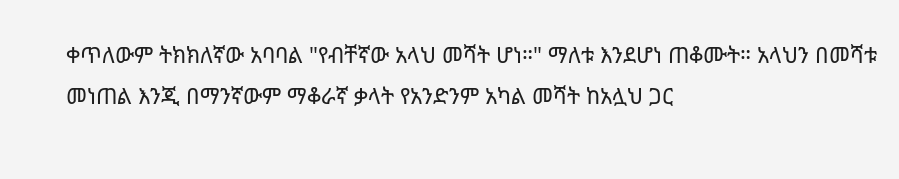ቀጥለውም ትክክለኛው አባባል "የብቸኛው አላህ መሻት ሆነ።" ማለቱ እንደሆነ ጠቆሙት። አላህን በመሻቱ መነጠል እንጂ በማንኛውም ማቆራኛ ቃላት የአንድንም አካል መሻት ከአሏህ ጋር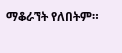ማቆራኘት የለበትም።